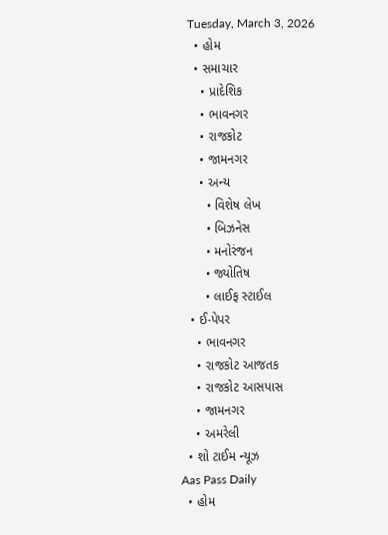Tuesday, March 3, 2026
  • હોમ
  • સમાચાર
    • પ્રાદેશિક
    • ભાવનગર
    • રાજકોટ
    • જામનગર
    • અન્ય
      • વિશેષ લેખ
      • બિઝનેસ
      • મનોરંજન
      • જ્યોતિષ
      • લાઈફ સ્ટાઈલ
  • ઈ-પેપર
    • ભાવનગર
    • રાજકોટ આજતક
    • રાજકોટ આસપાસ
    • જામનગર
    • અમરેલી
  • શો ટાઈમ ન્યૂઝ
Aas Pass Daily
  • હોમ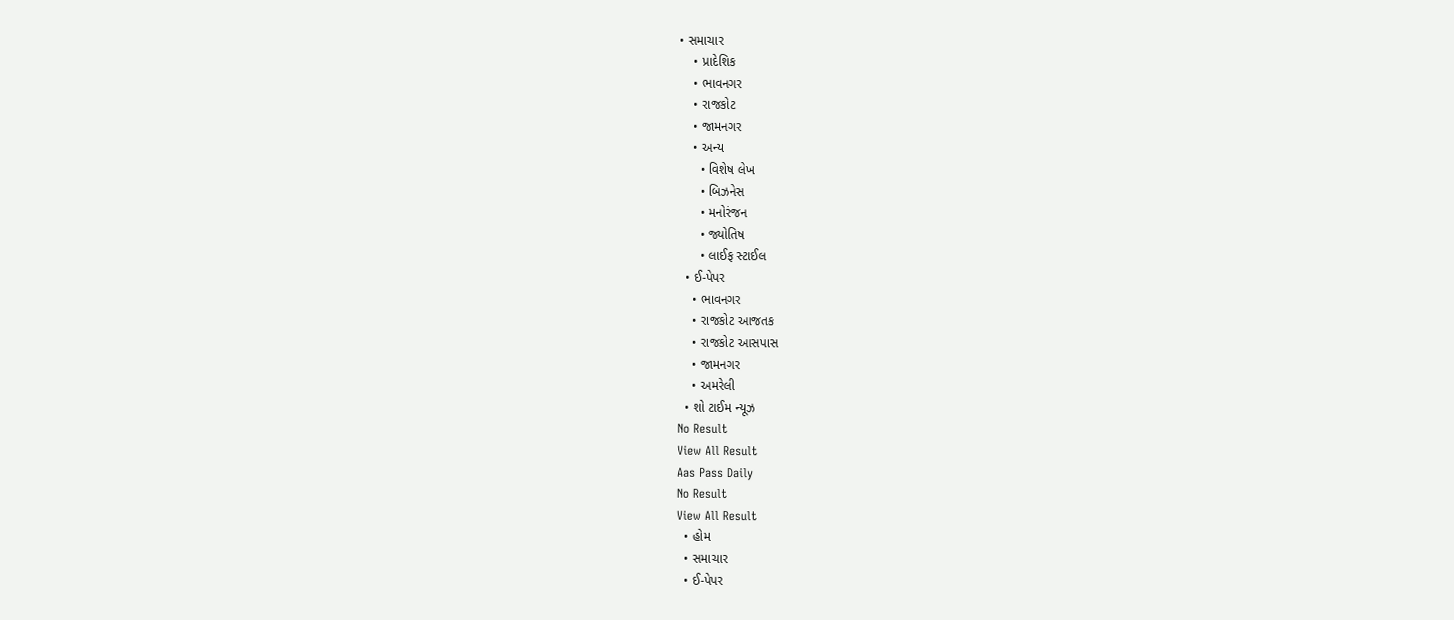• સમાચાર
    • પ્રાદેશિક
    • ભાવનગર
    • રાજકોટ
    • જામનગર
    • અન્ય
      • વિશેષ લેખ
      • બિઝનેસ
      • મનોરંજન
      • જ્યોતિષ
      • લાઈફ સ્ટાઈલ
  • ઈ-પેપર
    • ભાવનગર
    • રાજકોટ આજતક
    • રાજકોટ આસપાસ
    • જામનગર
    • અમરેલી
  • શો ટાઈમ ન્યૂઝ
No Result
View All Result
Aas Pass Daily
No Result
View All Result
  • હોમ
  • સમાચાર
  • ઈ-પેપર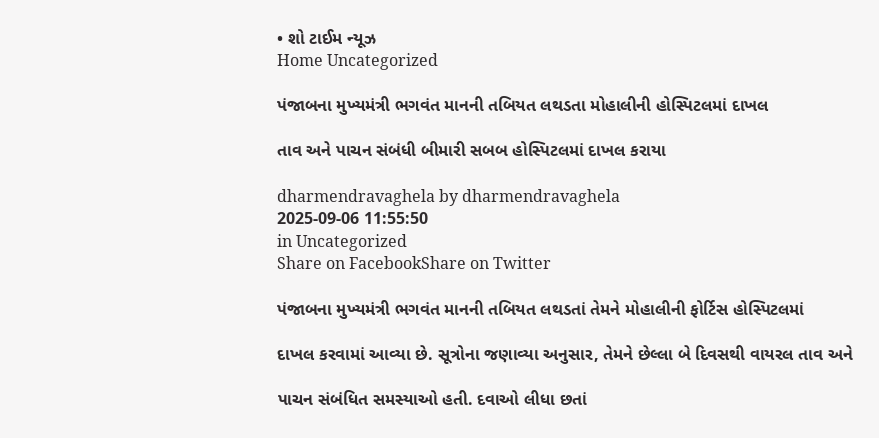• શો ટાઈમ ન્યૂઝ
Home Uncategorized

પંજાબના મુખ્યમંત્રી ભગવંત માનની તબિયત લથડતા મોહાલીની હોસ્પિટલમાં દાખલ

તાવ અને પાચન સંબંધી બીમારી સબબ હોસ્પિટલમાં દાખલ કરાયા

dharmendravaghela by dharmendravaghela
2025-09-06 11:55:50
in Uncategorized
Share on FacebookShare on Twitter

પંજાબના મુખ્યમંત્રી ભગવંત માનની તબિયત લથડતાં તેમને મોહાલીની ફોર્ટિસ હોસ્પિટલમાં

દાખલ કરવામાં આવ્યા છે. સૂત્રોના જણાવ્યા અનુસાર, તેમને છેલ્લા બે દિવસથી વાયરલ તાવ અને

પાચન સંબંધિત સમસ્યાઓ હતી. દવાઓ લીધા છતાં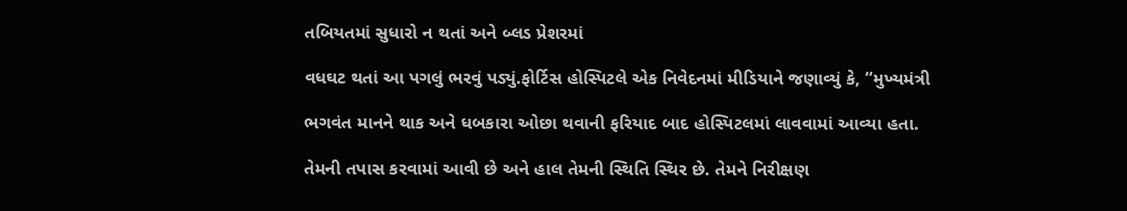તબિયતમાં સુધારો ન થતાં અને બ્લડ પ્રેશરમાં

વધઘટ થતાં આ પગલું ભરવું પડ્યું.ફોર્ટિસ હોસ્પિટલે એક નિવેદનમાં મીડિયાને જણાવ્યું કે, “મુખ્યમંત્રી

ભગવંત માનને થાક અને ધબકારા ઓછા થવાની ફરિયાદ બાદ હોસ્પિટલમાં લાવવામાં આવ્યા હતા.

તેમની તપાસ કરવામાં આવી છે અને હાલ તેમની સ્થિતિ સ્થિર છે. તેમને નિરીક્ષણ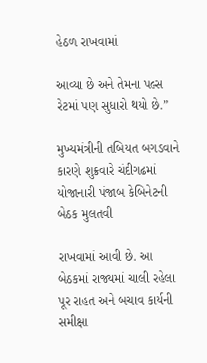હેઠળ રાખવામાં

આવ્યા છે અને તેમના પલ્સ રેટમાં પણ સુધારો થયો છે.”

મુખ્યમંત્રીની તબિયત બગડવાને કારણે શુક્રવારે ચંદીગઢમાં યોજાનારી પંજાબ કેબિનેટની બેઠક મુલતવી

રાખવામાં આવી છે. આ બેઠકમાં રાજ્યમાં ચાલી રહેલા પૂર રાહત અને બચાવ કાર્યની સમીક્ષા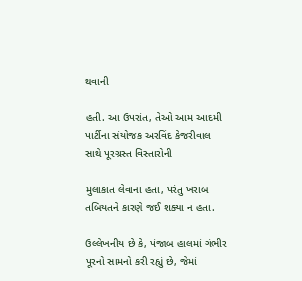થવાની

હતી. આ ઉપરાંત, તેઓ આમ આદમી પાર્ટીના સંયોજક અરવિંદ કેજરીવાલ સાથે પૂરગ્રસ્ત વિસ્તારોની

મુલાકાત લેવાના હતા, પરંતુ ખરાબ તબિયતને કારણે જઈ શક્યા ન હતા.

ઉલ્લેખનીય છે કે, પંજાબ હાલમાં ગંભીર પૂરનો સામનો કરી રહ્યું છે, જેમાં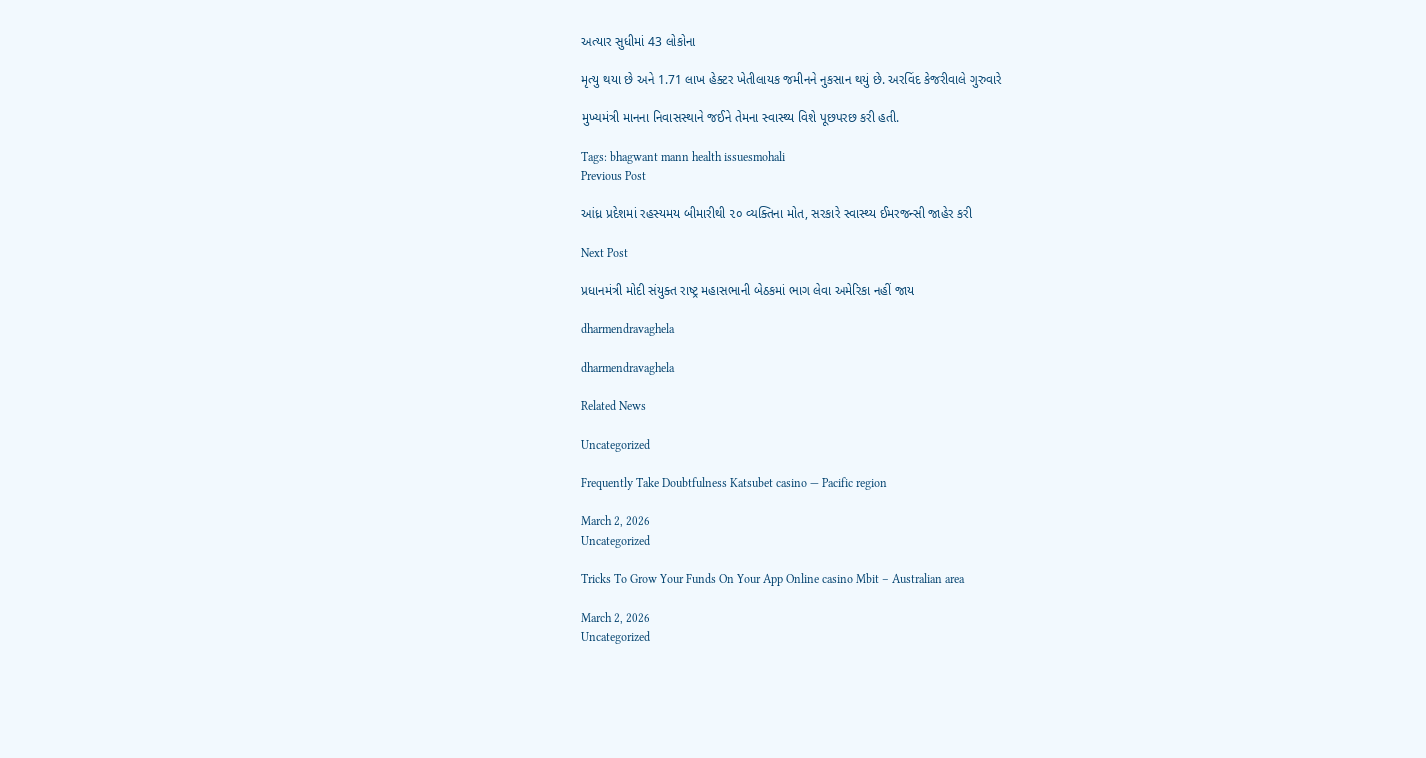અત્યાર સુધીમાં 43 લોકોના

મૃત્યુ થયા છે અને 1.71 લાખ હેક્ટર ખેતીલાયક જમીનને નુકસાન થયું છે. અરવિંદ કેજરીવાલે ગુરુવારે

મુખ્યમંત્રી માનના નિવાસસ્થાને જઈને તેમના સ્વાસ્થ્ય વિશે પૂછપરછ કરી હતી.

Tags: bhagwant mann health issuesmohali
Previous Post

આંધ્ર પ્રદેશમાં રહસ્યમય બીમારીથી ૨૦ વ્યક્તિના મોત, સરકારે સ્વાસ્થ્ય ઈમરજન્સી જાહેર કરી

Next Post

પ્રધાનમંત્રી મોદી સંયુક્ત રાષ્ટ્ર મહાસભાની બેઠકમાં ભાગ લેવા અમેરિકા નહીં જાય

dharmendravaghela

dharmendravaghela

Related News

Uncategorized

Frequently Take Doubtfulness Katsubet casino — Pacific region

March 2, 2026
Uncategorized

Tricks To Grow Your Funds On Your App Online casino Mbit – Australian area

March 2, 2026
Uncategorized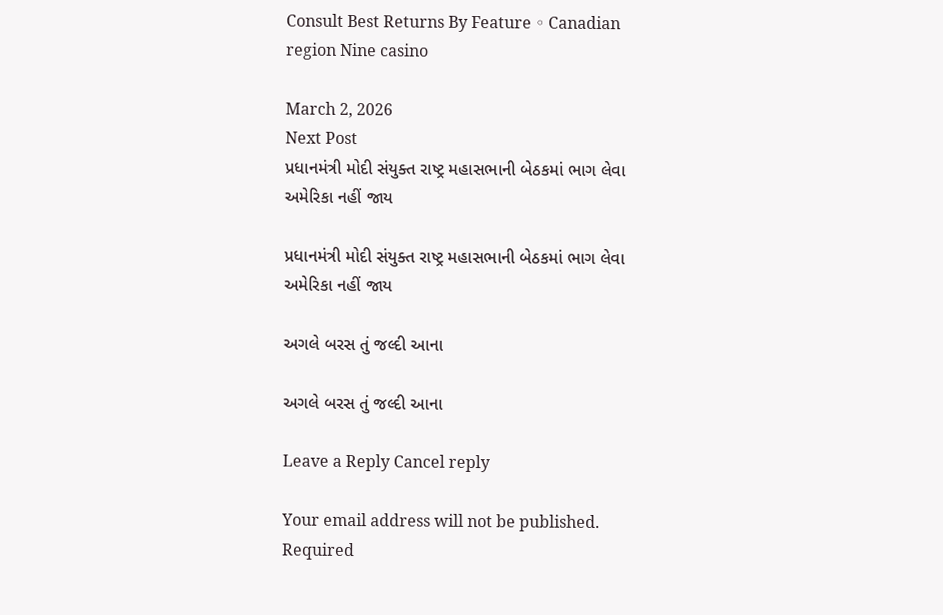Consult Best Returns By Feature ◦ Canadian region Nine casino

March 2, 2026
Next Post
પ્રધાનમંત્રી મોદી સંયુક્ત રાષ્ટ્ર મહાસભાની બેઠકમાં ભાગ લેવા અમેરિકા નહીં જાય

પ્રધાનમંત્રી મોદી સંયુક્ત રાષ્ટ્ર મહાસભાની બેઠકમાં ભાગ લેવા અમેરિકા નહીં જાય

અગલે બરસ તું જલ્દી આના

અગલે બરસ તું જલ્દી આના

Leave a Reply Cancel reply

Your email address will not be published. Required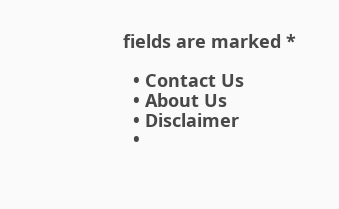fields are marked *

  • Contact Us
  • About Us
  • Disclaimer
  •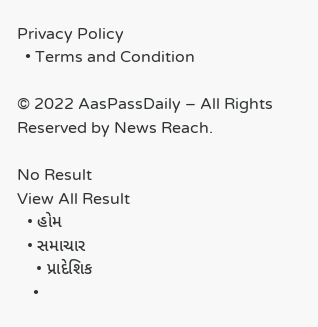Privacy Policy
  • Terms and Condition

© 2022 AasPassDaily – All Rights Reserved by News Reach.

No Result
View All Result
  • હોમ
  • સમાચાર
    • પ્રાદેશિક
    •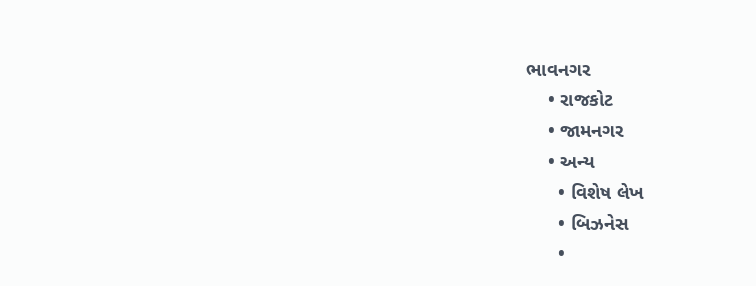ભાવનગર
    • રાજકોટ
    • જામનગર
    • અન્ય
      • વિશેષ લેખ
      • બિઝનેસ
      •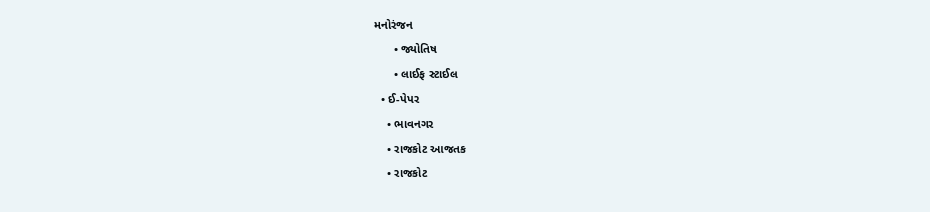મનોરંજન
      • જ્યોતિષ
      • લાઈફ સ્ટાઈલ
  • ઈ-પેપર
    • ભાવનગર
    • રાજકોટ આજતક
    • રાજકોટ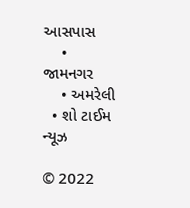આસપાસ
    • જામનગર
    • અમરેલી
  • શો ટાઈમ ન્યૂઝ

© 2022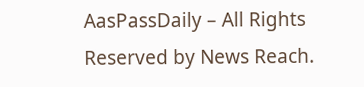AasPassDaily – All Rights Reserved by News Reach.